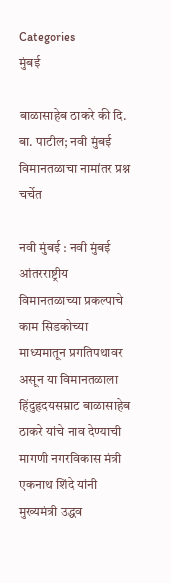Categories
मुंबई

बाळासाहेब ठाकरे की दि. बा. पाटील; नवी मुंबई विमानतळाचा नामांतर प्रश्न चर्चेत

नवी मुंबई : नवी मुंबई आंतरराष्ट्रीय विमानतळाच्या प्रकल्पाचे काम सिडकोच्या माध्यमातून प्रगतिपथावर असून या विमानतळाला हिंदुहृदयसम्राट बाळासाहेब ठाकरे यांचे नाव देण्याची मागणी नगरविकास मंत्री एकनाथ शिंदे यांनी मुख्यमंत्री उद्धव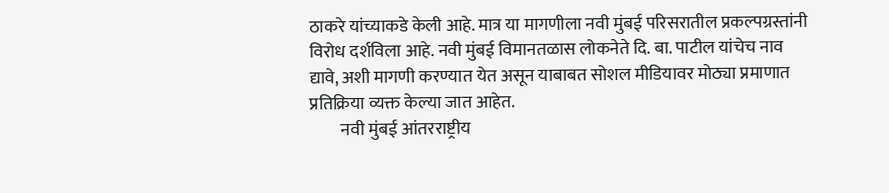ठाकरे यांच्याकडे केली आहे. मात्र या मागणीला नवी मुंबई परिसरातील प्रकल्पग्रस्तांनी विरोध दर्शविला आहे. नवी मुंबई विमानतळास लोकनेते दि. बा. पाटील यांचेच नाव द्यावे, अशी मागणी करण्यात येत असून याबाबत सोशल मीडियावर मोठ्या प्रमाणात प्रतिक्रिया व्यक्त केल्या जात आहेत.
         नवी मुंबई आंतरराष्ट्रीय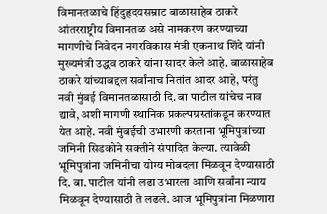विमानतळाचे हिंदुहृदयसम्राट बाळासाहेब ठाकरे आंतरराष्ट्रीय विमानतळ असे नामकरण करण्याच्या मागणीचे निवेदन नगरविकास मंत्री एकनाथ शिंदे यांनी मुख्यमंत्री उद्धव ठाकरे यांना सादर केले आहे. बाळासाहेब ठाकरे यांच्याबद्दल सर्वांनाच नितांत आदर आहे, परंतु नवी मुंबई विमानतळासाठी दि. बा पाटील यांचेच नाव द्यावे, अशी मागणी स्थानिक प्रकल्पग्रस्तांकडून करण्यात येत आहे. नवी मुंबईची उभारणी करताना भूमिपुत्रांच्या जमिनी सिडकोने सक्तीने संपादित केल्या. त्यावेळी भूमिपुत्रांना जमिनीचा योग्य मोबदला मिळवून देण्यासाठी दि. बा. पाटील यांनी लढा उभारला आणि सर्वांना न्याय मिळवून देण्यासाठी ते लढले. आज भूमिपुत्रांना मिळणारा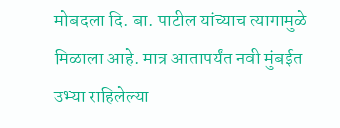मोबदला दि. बा. पाटील यांच्याच त्यागामुळे मिळाला आहे. मात्र आतापर्यंत नवी मुंबईत उभ्या राहिलेल्या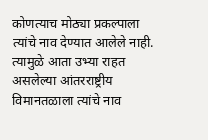कोणत्याच मोठ्या प्रकल्पाला त्यांचे नाव देण्यात आलेले नाही. त्यामुळे आता उभ्या राहत असलेल्या आंतरराष्ट्रीय विमानतळाला त्यांचे नाव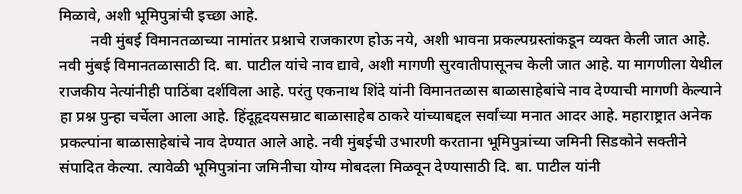मिळावे, अशी भूमिपुत्रांची इच्छा आहे.
        नवी मुंबई विमानतळाच्या नामांतर प्रश्नाचे राजकारण होऊ नये, अशी भावना प्रकल्पग्रस्तांकडून व्यक्त केली जात आहे. नवी मुंबई विमानतळासाठी दि. बा. पाटील यांचे नाव द्यावे, अशी मागणी सुरवातीपासूनच केली जात आहे. या मागणीला येथील राजकीय नेत्यांनीही पाठिंबा दर्शविला आहे. परंतु एकनाथ शिंदे यांनी विमानतळास बाळासाहेबांचे नाव देण्याची मागणी केल्याने हा प्रश्न पुन्हा चर्चेला आला आहे. हिंदूहृदयसम्राट बाळासाहेब ठाकरे यांच्याबद्दल सर्वांच्या मनात आदर आहे. महाराष्ट्रात अनेक प्रकल्पांना बाळासाहेबांचे नाव देण्यात आले आहे. नवी मुंबईची उभारणी करताना भूमिपुत्रांच्या जमिनी सिडकोने सक्तीने संपादित केल्या. त्यावेळी भूमिपुत्रांना जमिनीचा योग्य मोबदला मिळवून देण्यासाठी दि. बा. पाटील यांनी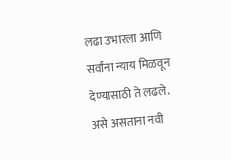लढा उभारला आणि सर्वांना न्याय मिळवून देण्यासाठी ते लढले. असे असताना नवी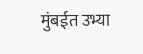मुंबईत उभ्या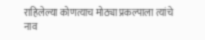राहिलेल्या कोणत्याच मोठ्या प्रकल्पाला त्यांचे नाव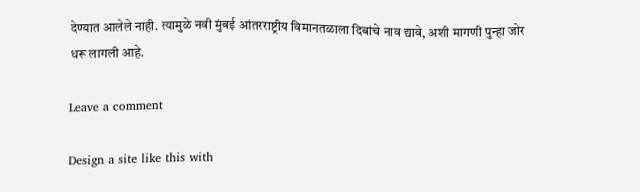देण्यात आलेले नाही. त्यामुळे नवी मुंबई आंतरराष्ट्रीय विमानतळाला दिबांचे नाव द्यावे, अशी मागणी पुन्हा जोर धरू लागली आहे.

Leave a comment

Design a site like this with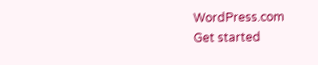WordPress.com
Get started